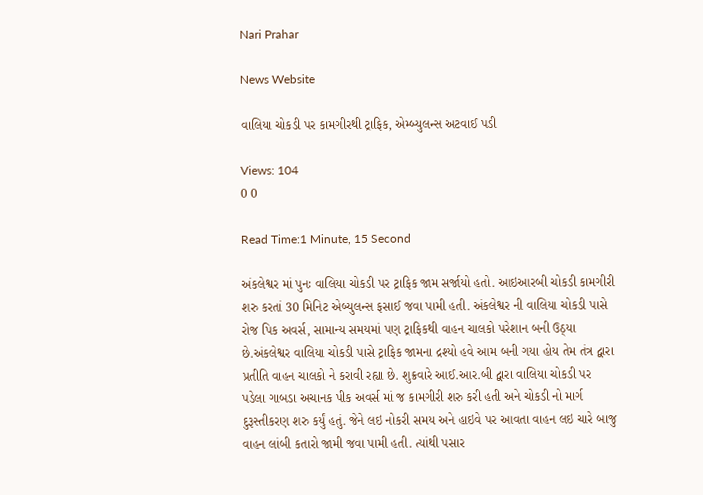Nari Prahar

News Website

વાલિયા ચોકડી પર કામગીરથી ટ્રાફિક, એમ્બ્યુલન્સ અટવાઈ પડી

Views: 104
0 0

Read Time:1 Minute, 15 Second

અંકલેશ્વર માં પુનઃ વાલિયા ચોકડી પર ટ્રાફિક જામ સર્જાયો હતો. આઇઆરબી ચોકડી કામગીરી શરુ કરતાં 30 મિનિટ એબ્યુલન્સ ફસાઈ જવા પામી હતી. અંકલેશ્વર ની વાલિયા ચોકડી પાસે રોજ પિક અવર્સ, સામાન્ય સમયમાં પણ ટ્રાફિકથી વાહન ચાલકો પરેશાન બની ઉઠ્યા છે.અંકલેશ્વર વાલિયા ચોકડી પાસે ટ્રાફિક જામના દ્રશ્યો હવે આમ બની ગયા હોય તેમ તંત્ર દ્વારા પ્રતીતિ વાહન ચાલકો ને કરાવી રહ્યા છે. શુક્રવારે આઈ.આર.બી દ્વારા વાલિયા ચોકડી પર પડેલા ગાબડા અચાનક પીક અવર્સ માં જ કામગીરી શરુ કરી હતી અને ચોકડી નો માર્ગ દુરૂસ્તીકરણ શરુ કર્યું હતું. જેને લઇ નોકરી સમય અને હાઇવે પર આવતા વાહન લઇ ચારે બાજુ વાહન લાંબી કતારો જામી જવા પામી હતી. ત્યાંથી પસાર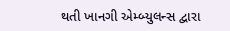થતી ખાનગી એમ્બ્યુલન્સ દ્વારા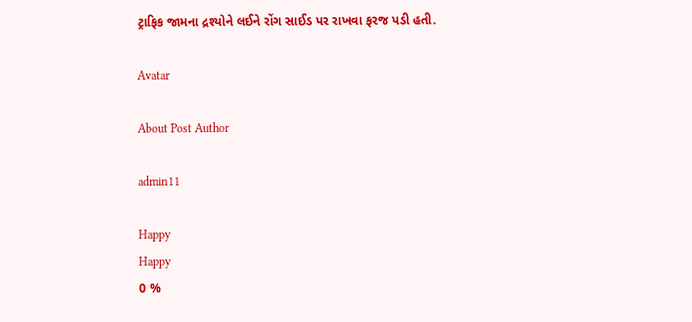ટ્રાફિક જામના દ્રશ્યોને લઈને રોંગ સાઈડ પર રાખવા ફરજ પડી હતી.

Avatar

About Post Author

admin11

Happy
Happy
0 %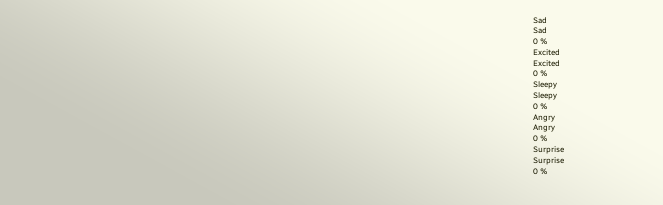Sad
Sad
0 %
Excited
Excited
0 %
Sleepy
Sleepy
0 %
Angry
Angry
0 %
Surprise
Surprise
0 %